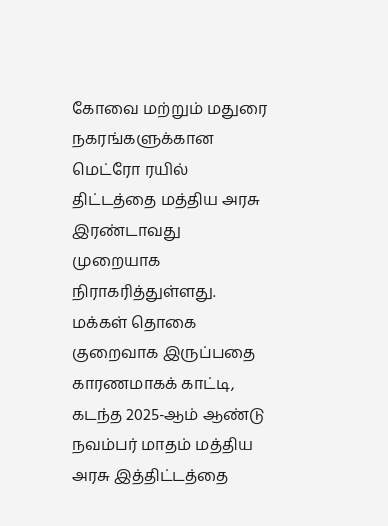கோவை மற்றும் மதுரை நகரங்களுக்கான மெட்ரோ ரயில் திட்டத்தை மத்திய அரசு இரண்டாவது முறையாக நிராகரித்துள்ளது. மக்கள் தொகை குறைவாக இருப்பதை காரணமாகக் காட்டி, கடந்த 2025-ஆம் ஆண்டு நவம்பர் மாதம் மத்திய அரசு இத்திட்டத்தை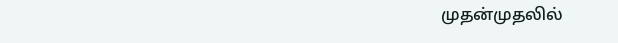முதன்முதலில்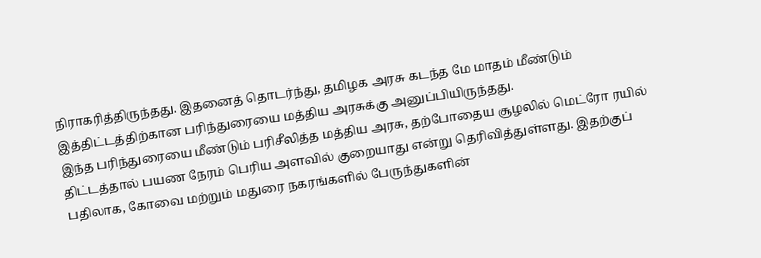நிராகரித்திருந்தது. இதனைத் தொடர்ந்து, தமிழக அரசு கடந்த மே மாதம் மீண்டும் இத்திட்டத்திற்கான பரிந்துரையை மத்திய அரசுக்கு அனுப்பியிருந்தது.
இந்த பரிந்துரையை மீண்டும் பரிசீலித்த மத்திய அரசு, தற்போதைய சூழலில் மெட்ரோ ரயில் திட்டத்தால் பயண நேரம் பெரிய அளவில் குறையாது என்று தெரிவித்துள்ளது. இதற்குப் பதிலாக, கோவை மற்றும் மதுரை நகரங்களில் பேருந்துகளின்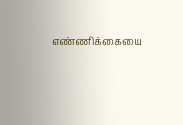எண்ணிக்கையை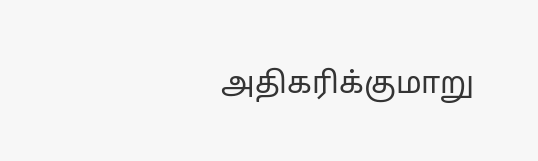அதிகரிக்குமாறு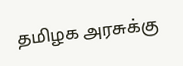தமிழக அரசுக்கு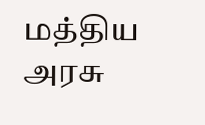மத்திய அரசு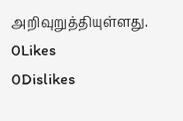அறிவுறுத்தியுள்ளது.
0Likes
0Dislikes